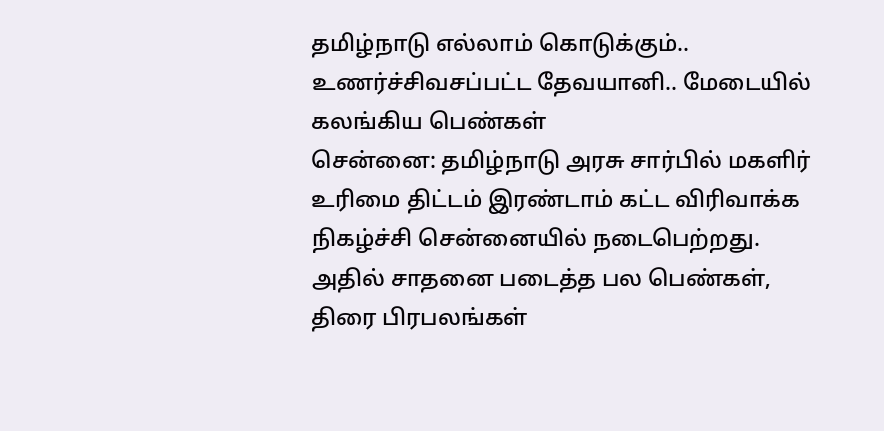தமிழ்நாடு எல்லாம் கொடுக்கும்.. உணர்ச்சிவசப்பட்ட தேவயானி.. மேடையில் கலங்கிய பெண்கள்
சென்னை: தமிழ்நாடு அரசு சார்பில் மகளிர் உரிமை திட்டம் இரண்டாம் கட்ட விரிவாக்க நிகழ்ச்சி சென்னையில் நடைபெற்றது. அதில் சாதனை படைத்த பல பெண்கள், திரை பிரபலங்கள்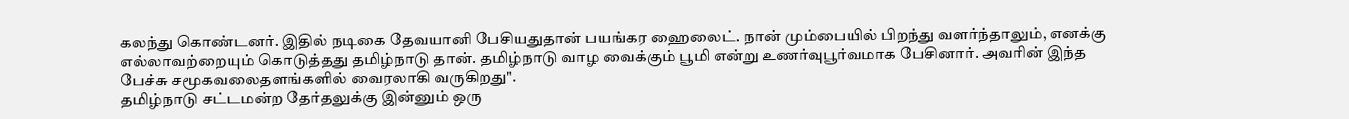கலந்து கொண்டனர். இதில் நடிகை தேவயானி பேசியதுதான் பயங்கர ஹைலைட். நான் மும்பையில் பிறந்து வளர்ந்தாலும், எனக்கு எல்லாவற்றையும் கொடுத்தது தமிழ்நாடு தான். தமிழ்நாடு வாழ வைக்கும் பூமி என்று உணர்வுபூர்வமாக பேசினார். அவரின் இந்த பேச்சு சமூகவலைதளங்களில் வைரலாகி வருகிறது".
தமிழ்நாடு சட்டமன்ற தேர்தலுக்கு இன்னும் ஒரு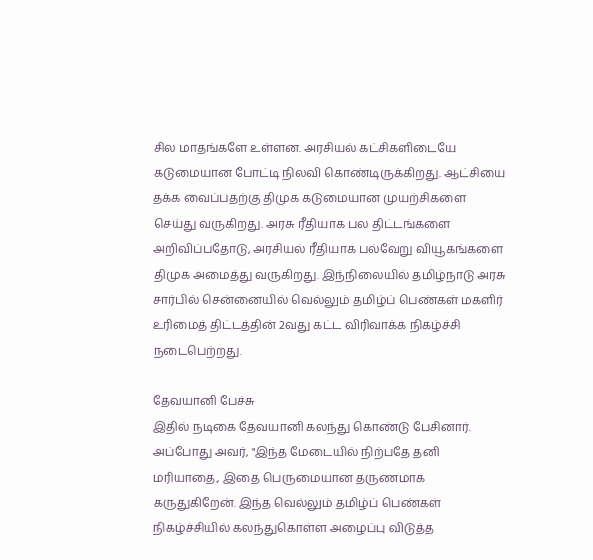சில மாதங்களே உள்ளன. அரசியல் கட்சிகளிடையே கடுமையான போட்டி நிலவி கொண்டிருக்கிறது. ஆட்சியை தக்க வைப்பதற்கு திமுக கடுமையான முயற்சிகளை செய்து வருகிறது. அரசு ரீதியாக பல திட்டங்களை அறிவிப்பதோடு, அரசியல் ரீதியாக பல்வேறு வியூகங்களை திமுக அமைத்து வருகிறது. இந்நிலையில் தமிழ்நாடு அரசு சார்பில் சென்னையில் வெல்லும் தமிழ்ப் பெண்கள் மகளிர் உரிமைத் திட்டத்தின் 2வது கட்ட விரிவாக்க நிகழ்ச்சி நடைபெற்றது.

தேவயானி பேச்சு
இதில் நடிகை தேவயானி கலந்து கொண்டு பேசினார். அப்போது அவர், "இந்த மேடையில் நிற்பதே தனி மரியாதை., இதை பெருமையான தருணமாக கருதுகிறேன். இந்த வெல்லும் தமிழ்ப் பெண்கள் நிகழ்ச்சியில் கலந்துகொள்ள அழைப்பு விடுத்த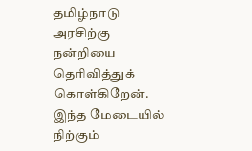தமிழ்நாடு அரசிற்கு நன்றியை தெரிவித்துக் கொள்கிறேன். இந்த மேடையில் நிற்கும்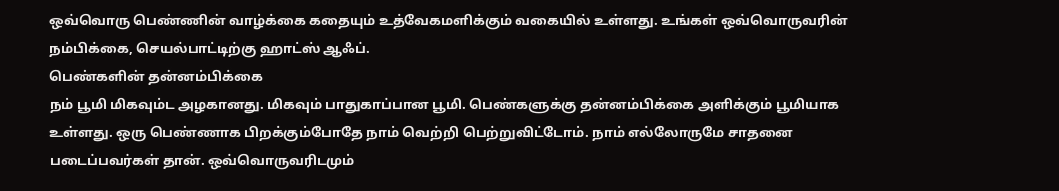ஒவ்வொரு பெண்ணின் வாழ்க்கை கதையும் உத்வேகமளிக்கும் வகையில் உள்ளது. உங்கள் ஒவ்வொருவரின் நம்பிக்கை, செயல்பாட்டிற்கு ஹாட்ஸ் ஆஃப்.
பெண்களின் தன்னம்பிக்கை
நம் பூமி மிகவும்ட அழகானது. மிகவும் பாதுகாப்பான பூமி. பெண்களுக்கு தன்னம்பிக்கை அளிக்கும் பூமியாக உள்ளது. ஒரு பெண்ணாக பிறக்கும்போதே நாம் வெற்றி பெற்றுவிட்டோம். நாம் எல்லோருமே சாதனை படைப்பவர்கள் தான். ஒவ்வொருவரிடமும்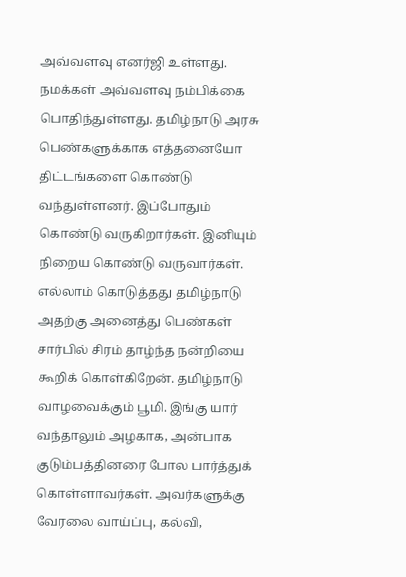அவ்வளவு எனர்ஜி உள்ளது. நமக்கள் அவ்வளவு நம்பிக்கை பொதிந்துள்ளது. தமிழ்நாடு அரசு பெண்களுக்காக எத்தனையோ திட்டங்களை கொண்டு வந்துள்ளனர். இப்போதும் கொண்டு வருகிறார்கள். இனியும் நிறைய கொண்டு வருவார்கள்.
எல்லாம் கொடுத்தது தமிழ்நாடு
அதற்கு அனைத்து பெண்கள் சார்பில் சிரம் தாழ்ந்த நன்றியை கூறிக் கொள்கிறேன். தமிழ்நாடு வாழவைக்கும் பூமி. இங்கு யார் வந்தாலும் அழகாக, அன்பாக குடும்பத்தினரை போல பார்த்துக் கொள்ளாவர்கள். அவர்களுக்கு வேரலை வாய்ப்பு, கல்வி,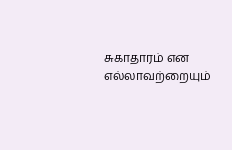சுகாதாரம் என எல்லாவற்றையும்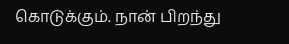கொடுக்கும். நான் பிறந்து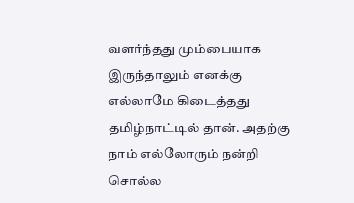வளர்ந்தது மும்பையாக இருந்தாலும் எனக்கு எல்லாமே கிடைத்தது தமிழ்நாட்டில் தான். அதற்கு நாம் எல்லோரும் நன்றி சொல்ல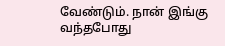வேண்டும். நான் இங்கு வந்தபோது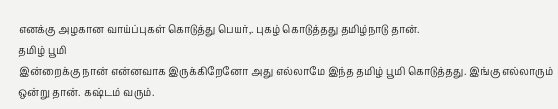எனக்கு அழகான வாய்ப்புகள் கொடுத்து பெயர்,. புகழ் கொடுத்தது தமிழ்நாடு தான்.
தமிழ் பூமி
இன்றைக்கு நான் என்னவாக இருக்கிறேனோ அது எல்லாமே இந்த தமிழ் பூமி கொடுத்தது. இங்கு எல்லாரும் ஒன்று தான். கஷ்டம் வரும்.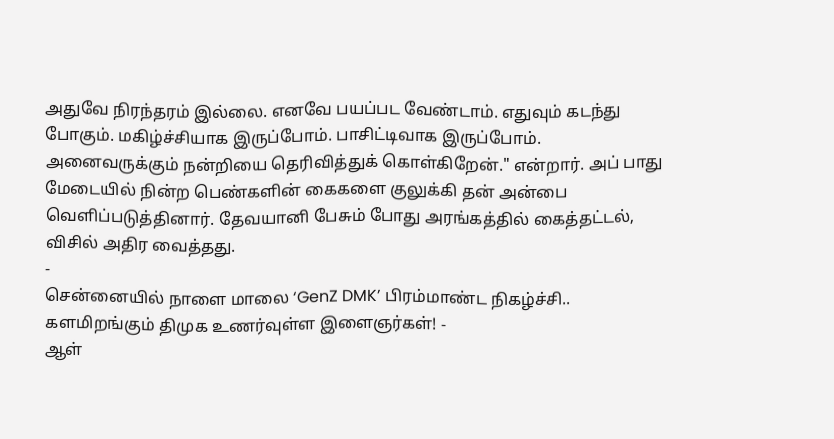அதுவே நிரந்தரம் இல்லை. எனவே பயப்பட வேண்டாம். எதுவும் கடந்து போகும். மகிழ்ச்சியாக இருப்போம். பாசிட்டிவாக இருப்போம். அனைவருக்கும் நன்றியை தெரிவித்துக் கொள்கிறேன்." என்றார். அப் பாது மேடையில் நின்ற பெண்களின் கைகளை குலுக்கி தன் அன்பை வெளிப்படுத்தினார். தேவயானி பேசும் போது அரங்கத்தில் கைத்தட்டல், விசில் அதிர வைத்தது.
-
சென்னையில் நாளை மாலை ‘GenZ DMK’ பிரம்மாண்ட நிகழ்ச்சி.. களமிறங்கும் திமுக உணர்வுள்ள இளைஞர்கள்! -
ஆள்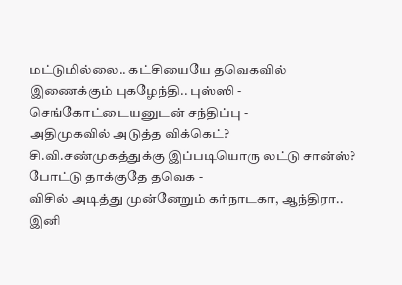மட்டுமில்லை.. கட்சியையே தவெகவில் இணைக்கும் புகழேந்தி.. புஸ்ஸி - செங்கோட்டையனுடன் சந்திப்பு -
அதிமுகவில் அடுத்த விக்கெட்? சி.வி.சண்முகத்துக்கு இப்படியொரு லட்டு சான்ஸ்? போட்டு தாக்குதே தவெக -
விசில் அடித்து முன்னேறும் கர்நாடகா, ஆந்திரா.. இனி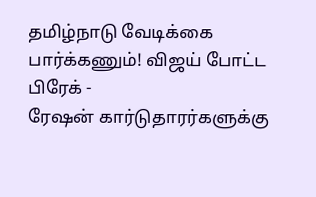தமிழ்நாடு வேடிக்கை பார்க்கணும்! விஜய் போட்ட பிரேக் -
ரேஷன் கார்டுதாரர்களுக்கு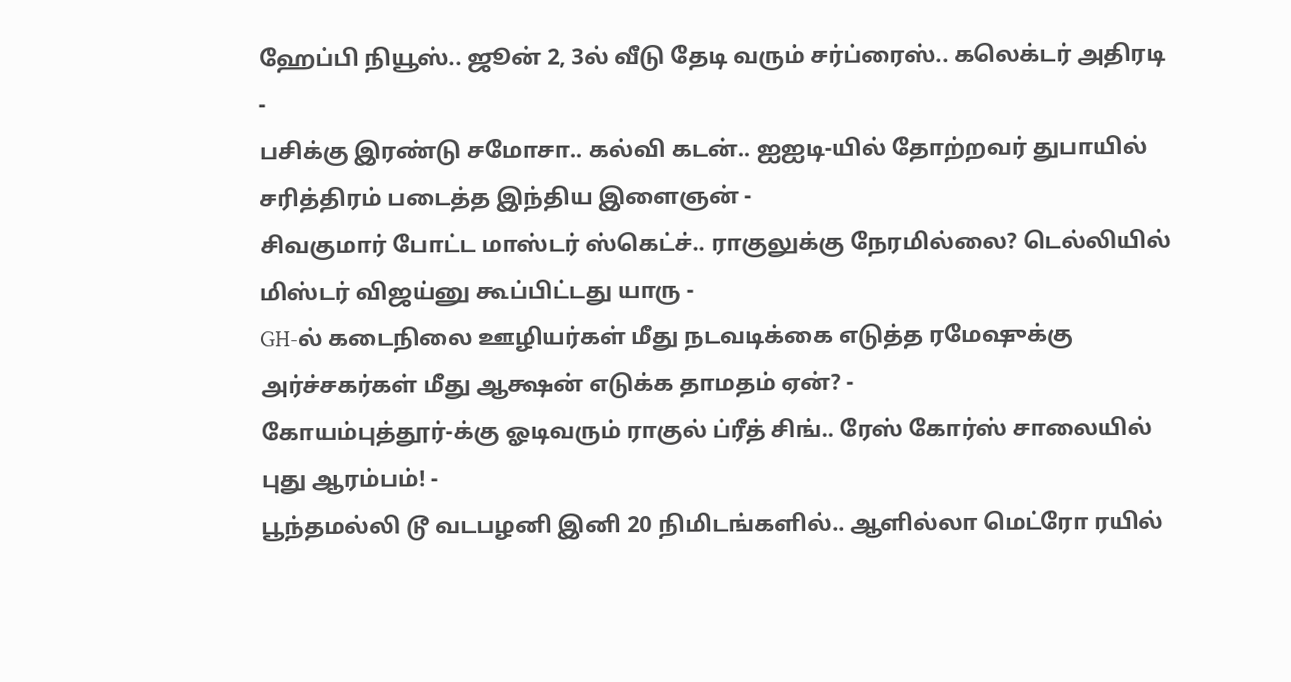ஹேப்பி நியூஸ்.. ஜூன் 2, 3ல் வீடு தேடி வரும் சர்ப்ரைஸ்.. கலெக்டர் அதிரடி -
பசிக்கு இரண்டு சமோசா.. கல்வி கடன்.. ஐஐடி-யில் தோற்றவர் துபாயில் சரித்திரம் படைத்த இந்திய இளைஞன் -
சிவகுமார் போட்ட மாஸ்டர் ஸ்கெட்ச்.. ராகுலுக்கு நேரமில்லை? டெல்லியில் மிஸ்டர் விஜய்னு கூப்பிட்டது யாரு -
GH-ல் கடைநிலை ஊழியர்கள் மீது நடவடிக்கை எடுத்த ரமேஷுக்கு அர்ச்சகர்கள் மீது ஆக்ஷன் எடுக்க தாமதம் ஏன்? -
கோயம்புத்தூர்-க்கு ஓடிவரும் ராகுல் ப்ரீத் சிங்.. ரேஸ் கோர்ஸ் சாலையில் புது ஆரம்பம்! -
பூந்தமல்லி டூ வடபழனி இனி 20 நிமிடங்களில்.. ஆளில்லா மெட்ரோ ரயில்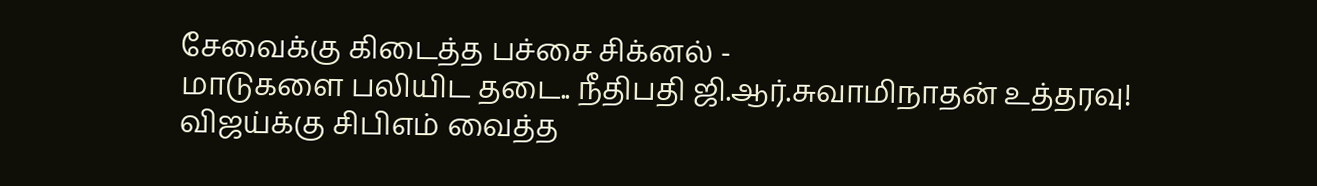சேவைக்கு கிடைத்த பச்சை சிக்னல் -
மாடுகளை பலியிட தடை.. நீதிபதி ஜி.ஆர்.சுவாமிநாதன் உத்தரவு! விஜய்க்கு சிபிஎம் வைத்த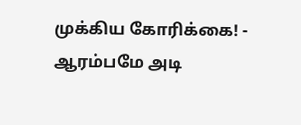முக்கிய கோரிக்கை! -
ஆரம்பமே அடி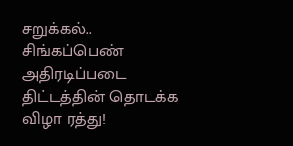சறுக்கல்.. சிங்கப்பெண் அதிரடிப்படை திட்டத்தின் தொடக்க விழா ரத்து!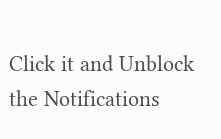Click it and Unblock the Notifications